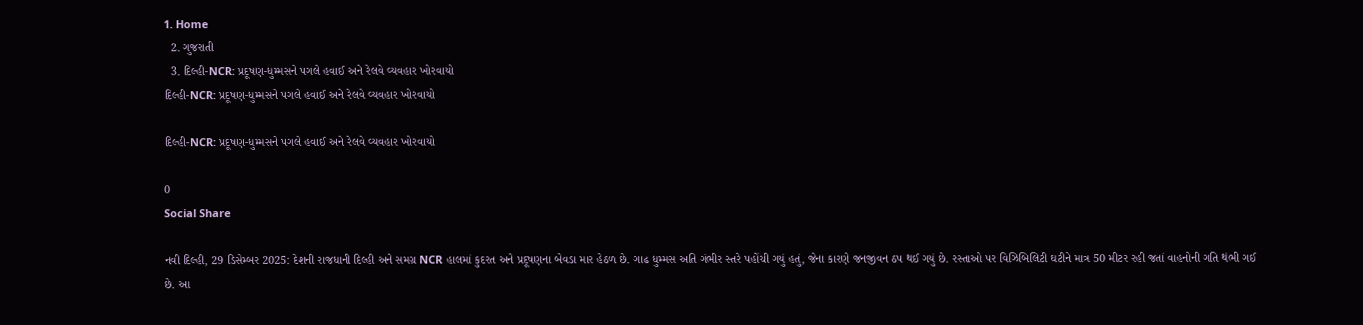1. Home
  2. ગુજરાતી
  3. દિલ્હી-NCR: પ્રદૂષણ-ધુમ્મસને પગલે હવાઈ અને રેલવે વ્યવહાર ખોરવાયો
દિલ્હી-NCR: પ્રદૂષણ-ધુમ્મસને પગલે હવાઈ અને રેલવે વ્યવહાર ખોરવાયો

દિલ્હી-NCR: પ્રદૂષણ-ધુમ્મસને પગલે હવાઈ અને રેલવે વ્યવહાર ખોરવાયો

0
Social Share

નવી દિલ્હી, 29 ડિસેમ્બર 2025: દેશની રાજધાની દિલ્હી અને સમગ્ર NCR હાલમાં કુદરત અને પ્રદૂષણના બેવડા માર હેઠળ છે. ગાઢ ધુમ્મસ અતિ ગંભીર સ્તરે પહોંચી ગયું હતું, જેના કારણે જનજીવન ઠપ થઈ ગયું છે. રસ્તાઓ પર વિઝિબિલિટી ઘટીને માત્ર 50 મીટર રહી જતાં વાહનોની ગતિ થંભી ગઈ છે. આ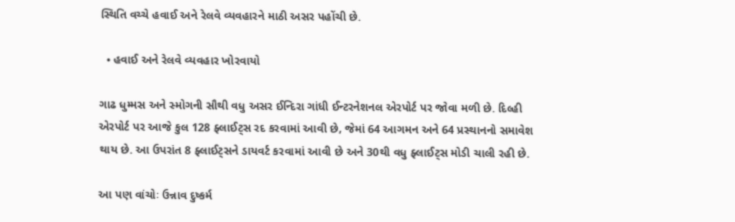સ્થિતિ વચ્ચે હવાઈ અને રેલવે વ્યવહારને માઠી અસર પહોંચી છે.

  • હવાઈ અને રેલવે વ્યવહાર ખોરવાયો

ગાઢ ધુમ્મસ અને સ્મોગની સૌથી વધુ અસર ઈન્દિરા ગાંધી ઈન્ટરનેશનલ એરપોર્ટ પર જોવા મળી છે. દિલ્હી એરપોર્ટ પર આજે કુલ 128 ફ્લાઈટ્સ રદ કરવામાં આવી છે, જેમાં 64 આગમન અને 64 પ્રસ્થાનનો સમાવેશ થાય છે. આ ઉપરાંત 8 ફ્લાઈટ્સને ડાયવર્ટ કરવામાં આવી છે અને 30થી વધુ ફ્લાઈટ્સ મોડી ચાલી રહી છે.

આ પણ વાંચોઃ ઉન્નાવ દુષ્કર્મ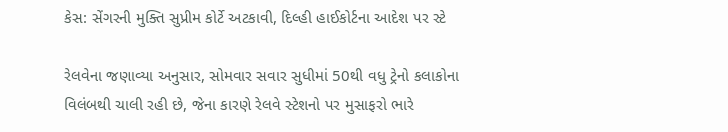કેસ: સેંગરની મુક્તિ સુપ્રીમ કોર્ટે અટકાવી, દિલ્હી હાઈકોર્ટના આદેશ પર સ્ટે

રેલવેના જણાવ્યા અનુસાર, સોમવાર સવાર સુધીમાં 50થી વધુ ટ્રેનો કલાકોના વિલંબથી ચાલી રહી છે, જેના કારણે રેલવે સ્ટેશનો પર મુસાફરો ભારે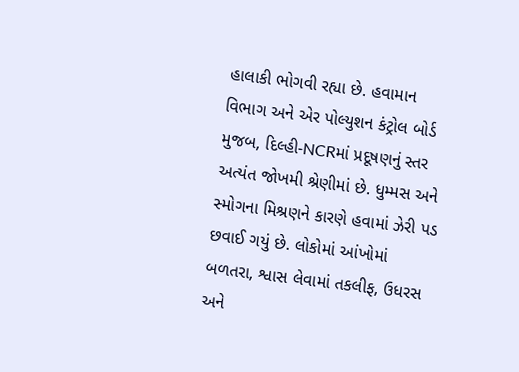હાલાકી ભોગવી રહ્યા છે. હવામાન વિભાગ અને એર પોલ્યુશન કંટ્રોલ બોર્ડ મુજબ, દિલ્હી-NCRમાં પ્રદૂષણનું સ્તર અત્યંત જોખમી શ્રેણીમાં છે. ધુમ્મસ અને સ્મોગના મિશ્રણને કારણે હવામાં ઝેરી પડ છવાઈ ગયું છે. લોકોમાં આંખોમાં બળતરા, શ્વાસ લેવામાં તકલીફ, ઉધરસ અને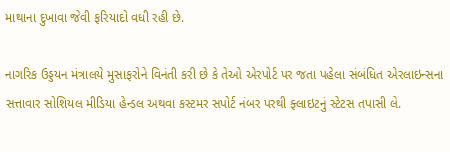માથાના દુખાવા જેવી ફરિયાદો વધી રહી છે.

નાગરિક ઉડ્ડયન મંત્રાલયે મુસાફરોને વિનંતી કરી છે કે તેઓ એરપોર્ટ પર જતા પહેલા સંબંધિત એરલાઇન્સના સત્તાવાર સોશિયલ મીડિયા હેન્ડલ અથવા કસ્ટમર સપોર્ટ નંબર પરથી ફ્લાઇટનું સ્ટેટસ તપાસી લે.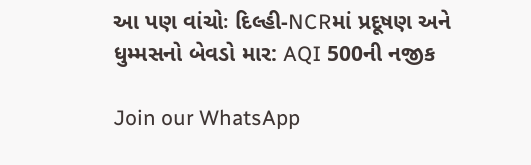આ પણ વાંચોઃ દિલ્હી-NCRમાં પ્રદૂષણ અને ધુમ્મસનો બેવડો માર: AQI 500ની નજીક

Join our WhatsApp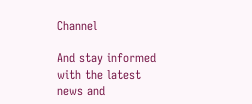Channel

And stay informed with the latest news and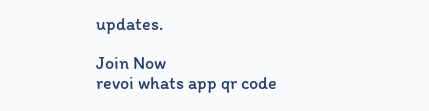updates.

Join Now
revoi whats app qr code